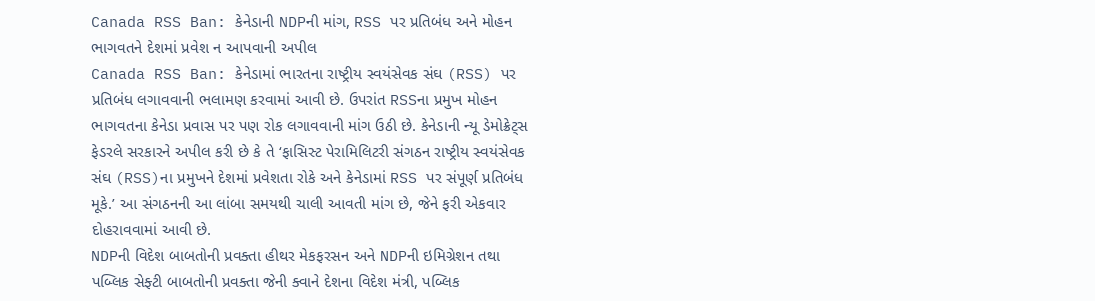Canada RSS Ban: કેનેડાની NDPની માંગ, RSS પર પ્રતિબંધ અને મોહન ભાગવતને દેશમાં પ્રવેશ ન આપવાની અપીલ
Canada RSS Ban: કેનેડામાં ભારતના રાષ્ટ્રીય સ્વયંસેવક સંઘ (RSS) પર પ્રતિબંધ લગાવવાની ભલામણ કરવામાં આવી છે. ઉપરાંત RSSના પ્રમુખ મોહન ભાગવતના કેનેડા પ્રવાસ પર પણ રોક લગાવવાની માંગ ઉઠી છે. કેનેડાની ન્યૂ ડેમોક્રેટ્સ ફેડરલે સરકારને અપીલ કરી છે કે તે ‘ફાસિસ્ટ પેરામિલિટરી સંગઠન રાષ્ટ્રીય સ્વયંસેવક સંઘ (RSS)ના પ્રમુખને દેશમાં પ્રવેશતા રોકે અને કેનેડામાં RSS પર સંપૂર્ણ પ્રતિબંધ મૂકે.’ આ સંગઠનની આ લાંબા સમયથી ચાલી આવતી માંગ છે, જેને ફરી એકવાર દોહરાવવામાં આવી છે.
NDPની વિદેશ બાબતોની પ્રવક્તા હીથર મેકફરસન અને NDPની ઇમિગ્રેશન તથા પબ્લિક સેફ્ટી બાબતોની પ્રવક્તા જેની ક્વાને દેશના વિદેશ મંત્રી, પબ્લિક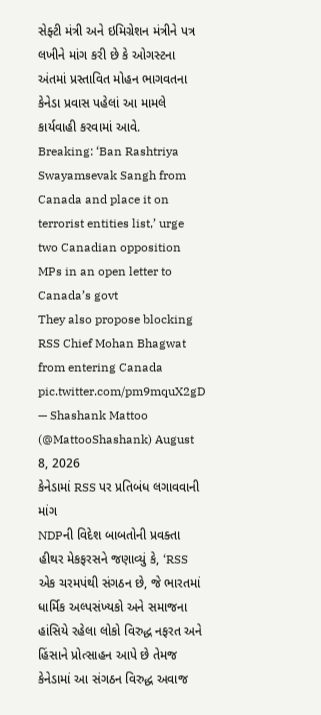સેફ્ટી મંત્રી અને ઇમિગ્રેશન મંત્રીને પત્ર લખીને માંગ કરી છે કે ઓગસ્ટના અંતમાં પ્રસ્તાવિત મોહન ભાગવતના કેનેડા પ્રવાસ પહેલાં આ મામલે કાર્યવાહી કરવામાં આવે.
Breaking: ‘Ban Rashtriya Swayamsevak Sangh from Canada and place it on terrorist entities list,’ urge two Canadian opposition MPs in an open letter to Canada’s govt
They also propose blocking RSS Chief Mohan Bhagwat from entering Canada pic.twitter.com/pm9mquX2gD
— Shashank Mattoo (@MattooShashank) August 8, 2026
કેનેડામાં RSS પર પ્રતિબંધ લગાવવાની માંગ
NDPની વિદેશ બાબતોની પ્રવક્તા હીથર મેકફરસને જણાવ્યું કે, ‘RSS એક ચરમપંથી સંગઠન છે, જે ભારતમાં ધાર્મિક અલ્પસંખ્યકો અને સમાજના હાંસિયે રહેલા લોકો વિરુદ્ધ નફરત અને હિંસાને પ્રોત્સાહન આપે છે તેમજ કેનેડામાં આ સંગઠન વિરુદ્ધ અવાજ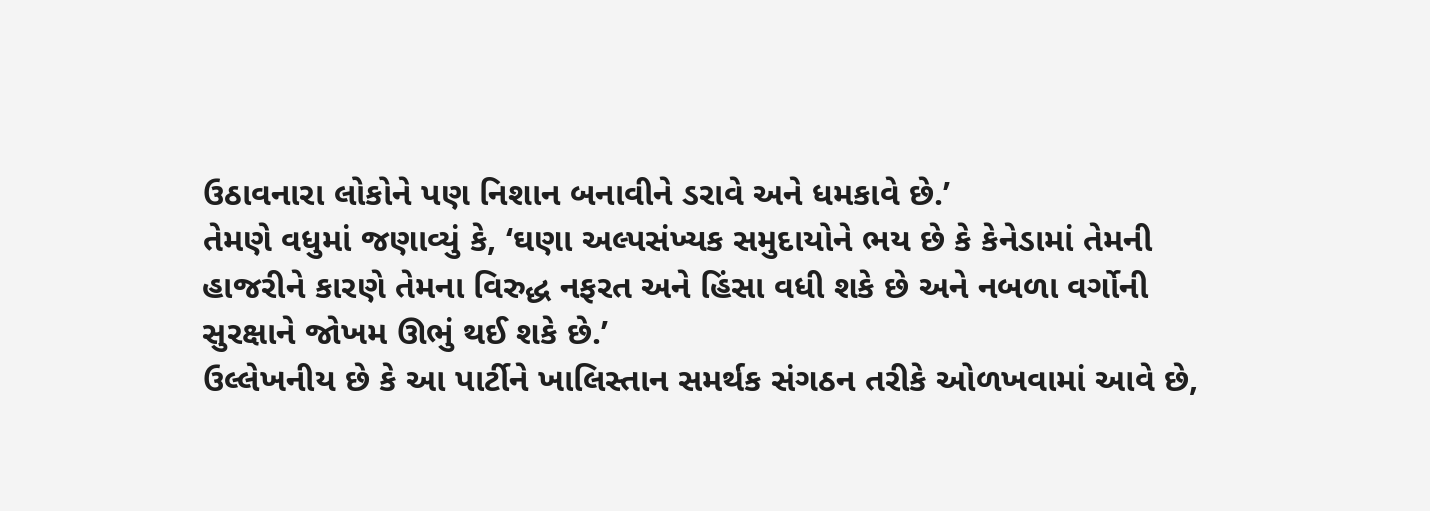ઉઠાવનારા લોકોને પણ નિશાન બનાવીને ડરાવે અને ધમકાવે છે.’
તેમણે વધુમાં જણાવ્યું કે, ‘ઘણા અલ્પસંખ્યક સમુદાયોને ભય છે કે કેનેડામાં તેમની હાજરીને કારણે તેમના વિરુદ્ધ નફરત અને હિંસા વધી શકે છે અને નબળા વર્ગોની સુરક્ષાને જોખમ ઊભું થઈ શકે છે.’
ઉલ્લેખનીય છે કે આ પાર્ટીને ખાલિસ્તાન સમર્થક સંગઠન તરીકે ઓળખવામાં આવે છે,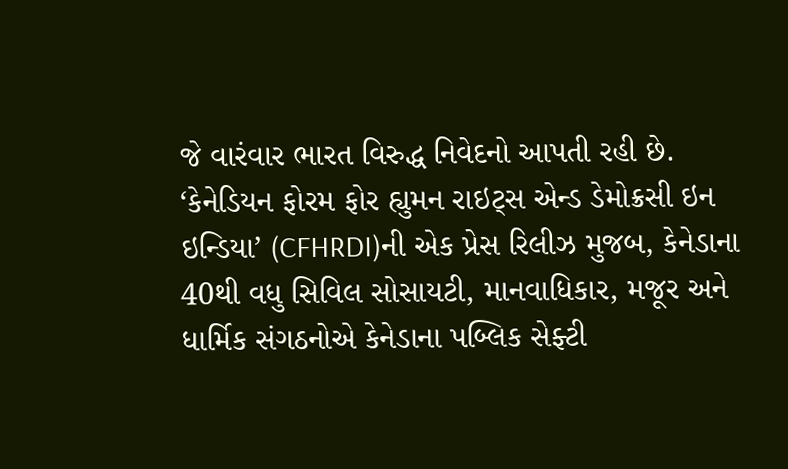જે વારંવાર ભારત વિરુદ્ધ નિવેદનો આપતી રહી છે.
‘કેનેડિયન ફોરમ ફોર હ્યુમન રાઇટ્સ એન્ડ ડેમોક્રસી ઇન ઇન્ડિયા’ (CFHRDI)ની એક પ્રેસ રિલીઝ મુજબ, કેનેડાના 40થી વધુ સિવિલ સોસાયટી, માનવાધિકાર, મજૂર અને ધાર્મિક સંગઠનોએ કેનેડાના પબ્લિક સેફ્ટી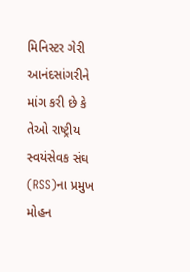મિનિસ્ટર ગેરી આનંદસાંગરીને માંગ કરી છે કે તેઓ રાષ્ટ્રીય સ્વયંસેવક સંઘ (RSS)ના પ્રમુખ મોહન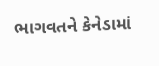ભાગવતને કેનેડામાં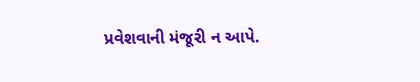પ્રવેશવાની મંજૂરી ન આપે.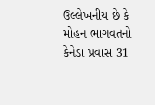ઉલ્લેખનીય છે કે મોહન ભાગવતનો કેનેડા પ્રવાસ 31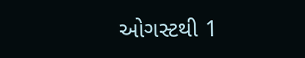ઓગસ્ટથી 1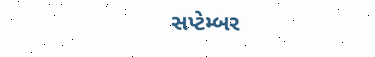સપ્ટેમ્બર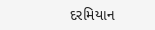દરમિયાન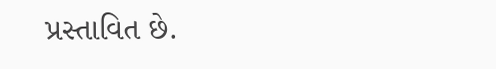પ્રસ્તાવિત છે.